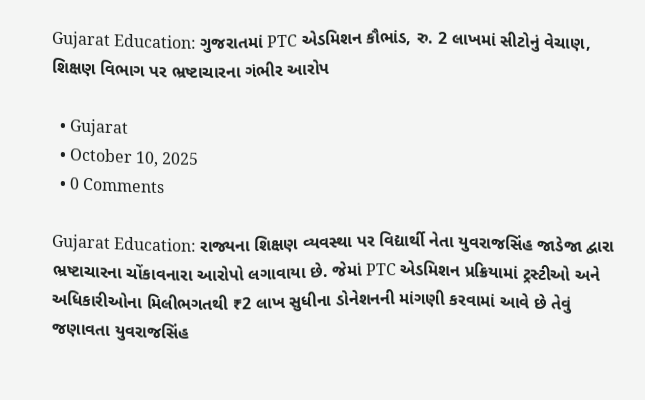Gujarat Education: ગુજરાતમાં PTC એડમિશન કૌભાંડ, રુ. 2 લાખમાં સીટોનું વેચાણ, શિક્ષણ વિભાગ પર ભ્રષ્ટાચારના ગંભીર આરોપ

  • Gujarat
  • October 10, 2025
  • 0 Comments

Gujarat Education: રાજ્યના શિક્ષણ વ્યવસ્થા પર વિદ્યાર્થી નેતા યુવરાજસિંહ જાડેજા દ્વારા ભ્રષ્ટાચારના ચોંકાવનારા આરોપો લગાવાયા છે. જેમાં PTC એડમિશન પ્રક્રિયામાં ટ્રસ્ટીઓ અને અધિકારીઓના મિલીભગતથી ₹2 લાખ સુધીના ડોનેશનની માંગણી કરવામાં આવે છે તેવું જણાવતા યુવરાજસિંહ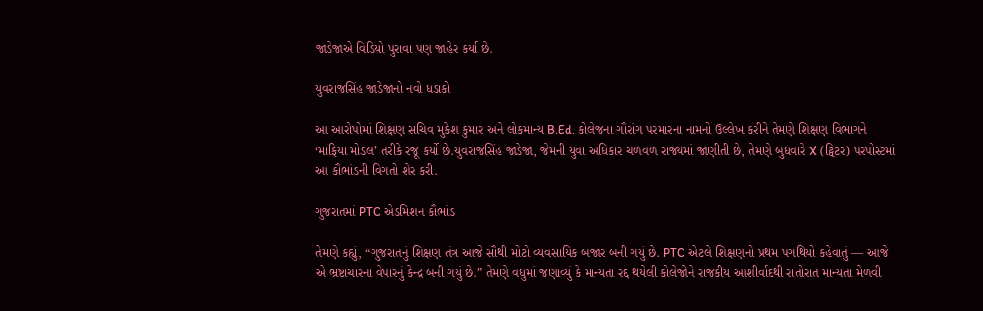જાડેજાએ વિડિયો પુરાવા પણ જાહેર કર્યા છે.

યુવરાજસિંહ જાડેજાનો નવો ધડાકો

આ આરોપોમાં શિક્ષણ સચિવ મુકેશ કુમાર અને લોકમાન્ય B.Ed. કોલેજના ગૌરાંગ પરમારના નામનો ઉલ્લેખ કરીને તેમણે શિક્ષણ વિભાગને ‘માફિયા મોડલ’ તરીકે રજૂ કર્યો છે.યુવરાજસિંહ જાડેજા, જેમની યુવા અધિકાર ચળવળ રાજ્યમાં જાણીતી છે, તેમણે બુધવારે X (ટ્વિટર) પરપોસ્ટમાં આ કૌભાંડની વિગતો શેર કરી.

ગુજરાતમાં PTC એડમિશન કૌભાંડ

તેમણે કહ્યું, “ગુજરાતનું શિક્ષણ તંત્ર આજે સૌથી મોટો વ્યવસાયિક બજાર બની ગયું છે. PTC એટલે શિક્ષણનો પ્રથમ પગથિયો કહેવાતું — આજે એ ભ્રષ્ટાચારના વેપારનું કેન્દ્ર બની ગયું છે.” તેમણે વધુમાં જણાવ્યું કે માન્યતા રદ્દ થયેલી કોલેજોને રાજકીય આશીર્વાદથી રાતોરાત માન્યતા મેળવી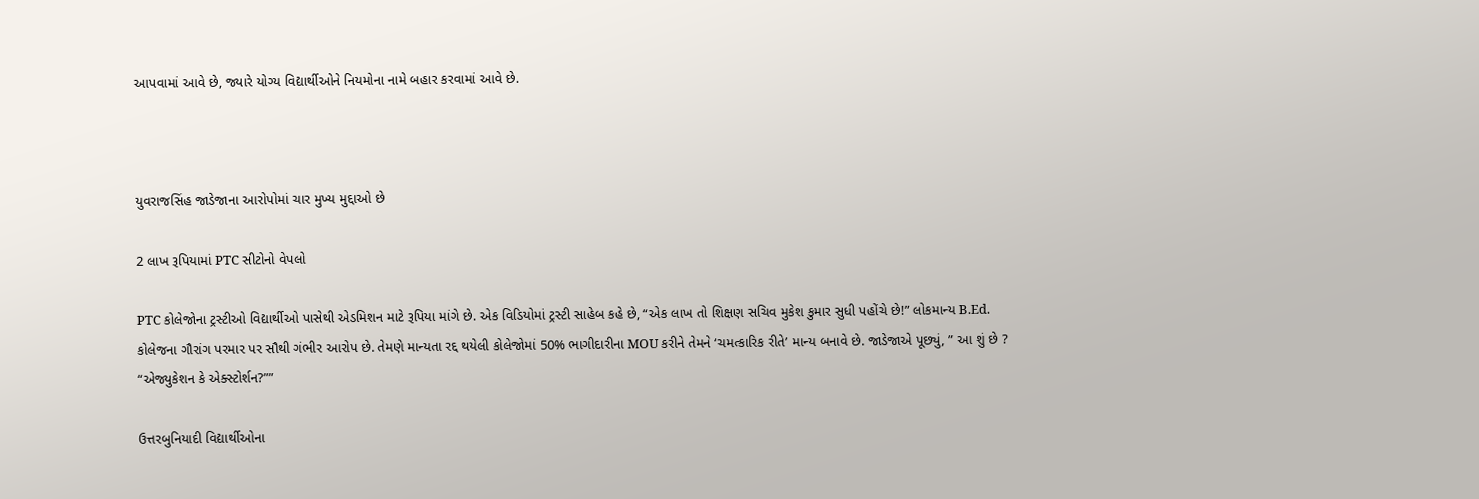આપવામાં આવે છે, જ્યારે યોગ્ય વિદ્યાર્થીઓને નિયમોના નામે બહાર કરવામાં આવે છે.



યુવરાજસિંહ જાડેજાના આરોપોમાં ચાર મુખ્ય મુદ્દાઓ છે

2 લાખ રૂપિયામાં PTC સીટોનો વેપલો

PTC કોલેજોના ટ્રસ્ટીઓ વિદ્યાર્થીઓ પાસેથી એડમિશન માટે રૂપિયા માંગે છે. એક વિડિયોમાં ટ્રસ્ટી સાહેબ કહે છે, “એક લાખ તો શિક્ષણ સચિવ મુકેશ કુમાર સુધી પહોંચે છે!” લોકમાન્ય B.Ed. કોલેજના ગૌરાંગ પરમાર પર સૌથી ગંભીર આરોપ છે. તેમણે માન્યતા રદ્દ થયેલી કોલેજોમાં 50% ભાગીદારીના MOU કરીને તેમને ‘ચમત્કારિક રીતે’ માન્ય બનાવે છે. જાડેજાએ પૂછ્યું, ” આ શું છે ? “એજ્યુકેશન કે એક્સ્ટોર્શન?””

ઉત્તરબુનિયાદી વિદ્યાર્થીઓના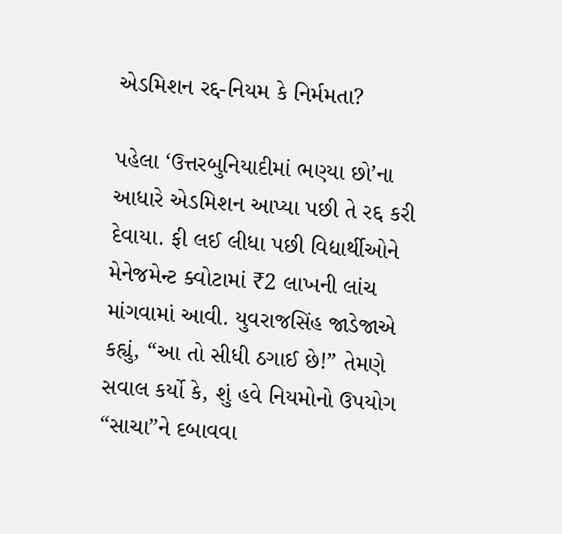એડમિશન રદ્દ-નિયમ કે નિર્મમતા?

પહેલા ‘ઉત્તરબુનિયાદીમાં ભણ્યા છો’ના આધારે એડમિશન આપ્યા પછી તે રદ્દ કરી દેવાયા. ફી લઈ લીધા પછી વિદ્યાર્થીઓને મેનેજમેન્ટ ક્વોટામાં ₹2 લાખની લાંચ માંગવામાં આવી. યુવરાજસિંહ જાડેજાએ કહ્યું, “આ તો સીધી ઠગાઈ છે!” તેમણે સવાલ કર્યો કે, શું હવે નિયમોનો ઉપયોગ “સાચા”ને દબાવવા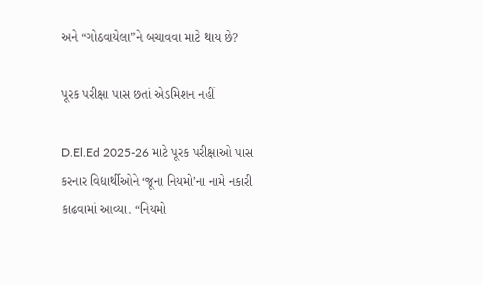અને “ગોઠવાયેલા”ને બચાવવા માટે થાય છે?

પૂરક પરીક્ષા પાસ છતાં એડમિશન નહીં

D.El.Ed 2025-26 માટે પૂરક પરીક્ષાઓ પાસ કરનાર વિદ્યાર્થીઓને ‘જૂના નિયમો’ના નામે નકારી કાઢવામાં આવ્યા. “નિયમો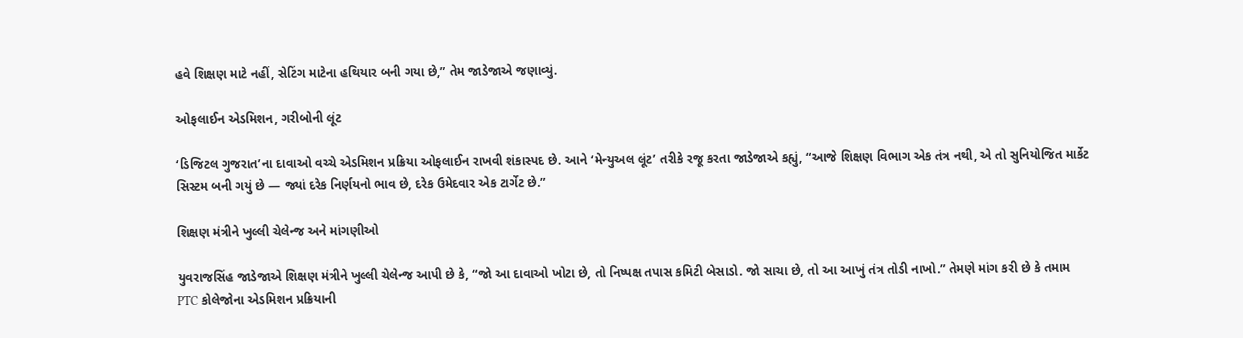હવે શિક્ષણ માટે નહીં, સેટિંગ માટેના હથિયાર બની ગયા છે,” તેમ જાડેજાએ જણાવ્યું.

ઓફલાઈન એડમિશન, ગરીબોની લૂંટ

‘ડિજિટલ ગુજરાત’ના દાવાઓ વચ્ચે એડમિશન પ્રક્રિયા ઓફલાઈન રાખવી શંકાસ્પદ છે. આને ‘મેન્યુઅલ લૂંટ’ તરીકે રજૂ કરતા જાડેજાએ કહ્યું, “આજે શિક્ષણ વિભાગ એક તંત્ર નથી, એ તો સુનિયોજિત માર્કેટ સિસ્ટમ બની ગયું છે — જ્યાં દરેક નિર્ણયનો ભાવ છે, દરેક ઉમેદવાર એક ટાર્ગેટ છે.”

શિક્ષણ મંત્રીને ખુલ્લી ચેલેન્જ અને માંગણીઓ

યુવરાજસિંહ જાડેજાએ શિક્ષણ મંત્રીને ખુલ્લી ચેલેન્જ આપી છે કે, “જો આ દાવાઓ ખોટા છે, તો નિષ્પક્ષ તપાસ કમિટી બેસાડો. જો સાચા છે, તો આ આખું તંત્ર તોડી નાખો.” તેમણે માંગ કરી છે કે તમામ PTC કોલેજોના એડમિશન પ્રક્રિયાની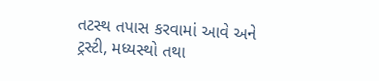તટસ્થ તપાસ કરવામાં આવે અને ટ્રસ્ટી, મધ્યસ્થો તથા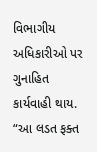વિભાગીય અધિકારીઓ પર ગુનાહિત કાર્યવાહી થાય. “આ લડત ફક્ત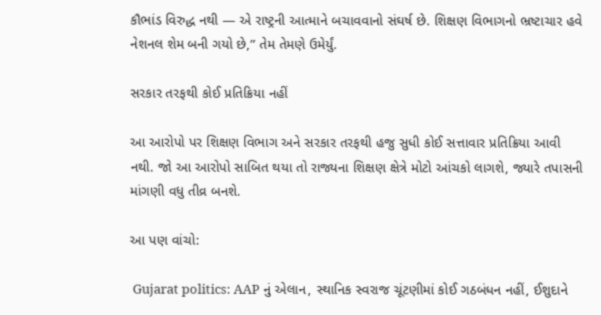કૌભાંડ વિરુદ્ધ નથી — એ રાષ્ટ્રની આત્માને બચાવવાનો સંઘર્ષ છે. શિક્ષણ વિભાગનો ભ્રષ્ટાચાર હવે નેશનલ શેમ બની ગયો છે,” તેમ તેમણે ઉમેર્યું.

સરકાર તરફથી કોઈ પ્રતિક્રિયા નહીં

આ આરોપો પર શિક્ષણ વિભાગ અને સરકાર તરફથી હજુ સુધી કોઈ સત્તાવાર પ્રતિક્રિયા આવી નથી. જો આ આરોપો સાબિત થયા તો રાજ્યના શિક્ષણ ક્ષેત્રે મોટો આંચકો લાગશે, જ્યારે તપાસની માંગણી વધુ તીવ્ર બનશે.

આ પણ વાંચો:

 Gujarat politics: AAP નું એલાન, સ્થાનિક સ્વરાજ ચૂંટણીમાં કોઈ ગઠબંધન નહીં, ઈશુદાને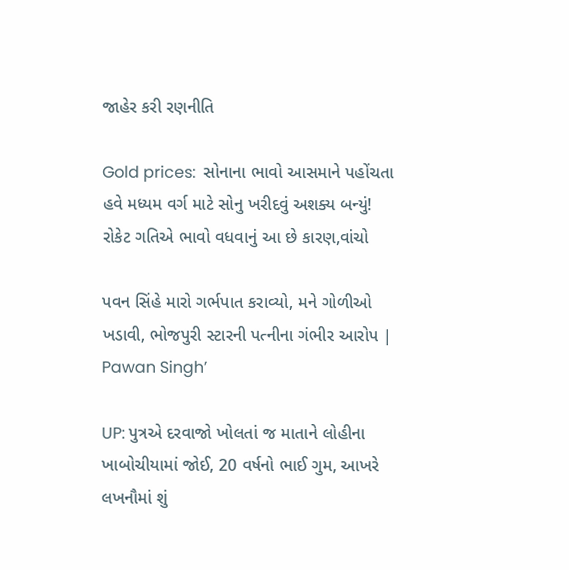જાહેર કરી રણનીતિ

Gold prices:  સોનાના ભાવો આસમાને પહોંચતા હવે મધ્યમ વર્ગ માટે સોનુ ખરીદવું અશક્ય બન્યું! રોકેટ ગતિએ ભાવો વધવાનું આ છે કારણ,વાંચો

પવન સિંહે મારો ગર્ભપાત કરાવ્યો, મને ગોળીઓ ખડાવી, ભોજપુરી સ્ટારની પત્નીના ગંભીર આરોપ | Pawan Singh’

UP: પુત્રએ દરવાજો ખોલતાં જ માતાને લોહીના ખાબોચીયામાં જોઈ, 20 વર્ષનો ભાઈ ગુમ, આખરે લખનૌમાં શું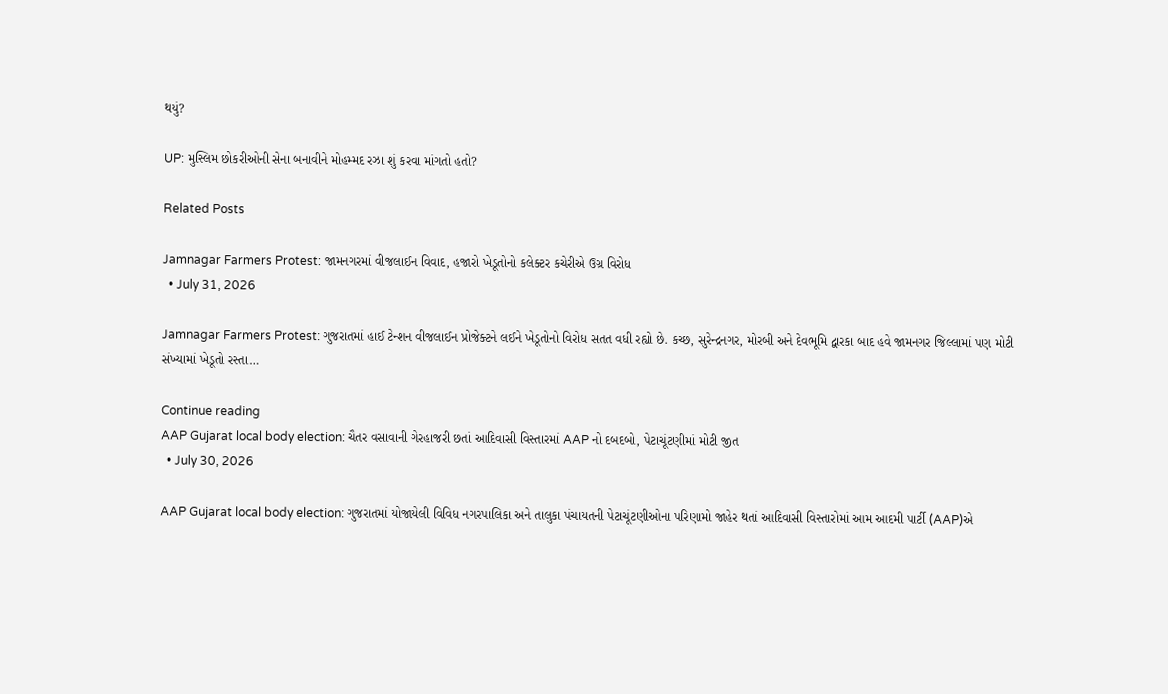થયું?

UP: મુસ્લિમ છોકરીઓની સેના બનાવીને મોહમ્મદ રઝા શું કરવા માંગતો હતો?

Related Posts

Jamnagar Farmers Protest: જામનગરમાં વીજલાઈન વિવાદ, હજારો ખેડૂતોનો કલેક્ટર કચેરીએ ઉગ્ર વિરોધ
  • July 31, 2026

Jamnagar Farmers Protest: ગુજરાતમાં હાઈ ટેન્શન વીજલાઈન પ્રોજેક્ટને લઈને ખેડૂતોનો વિરોધ સતત વધી રહ્યો છે. કચ્છ, સુરેન્દ્રનગર, મોરબી અને દેવભૂમિ દ્વારકા બાદ હવે જામનગર જિલ્લામાં પણ મોટી સંખ્યામાં ખેડૂતો રસ્તા…

Continue reading
AAP Gujarat local body election: ચૈતર વસાવાની ગેરહાજરી છતાં આદિવાસી વિસ્તારમાં AAP નો દબદબો, પેટાચૂંટણીમાં મોટી જીત
  • July 30, 2026

AAP Gujarat local body election: ગુજરાતમાં યોજાયેલી વિવિધ નગરપાલિકા અને તાલુકા પંચાયતની પેટાચૂંટણીઓના પરિણામો જાહેર થતાં આદિવાસી વિસ્તારોમાં આમ આદમી પાર્ટી (AAP)એ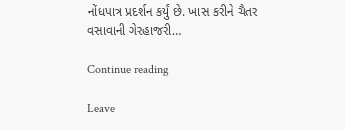નોંધપાત્ર પ્રદર્શન કર્યું છે. ખાસ કરીને ચૈતર વસાવાની ગેરહાજરી…

Continue reading

Leave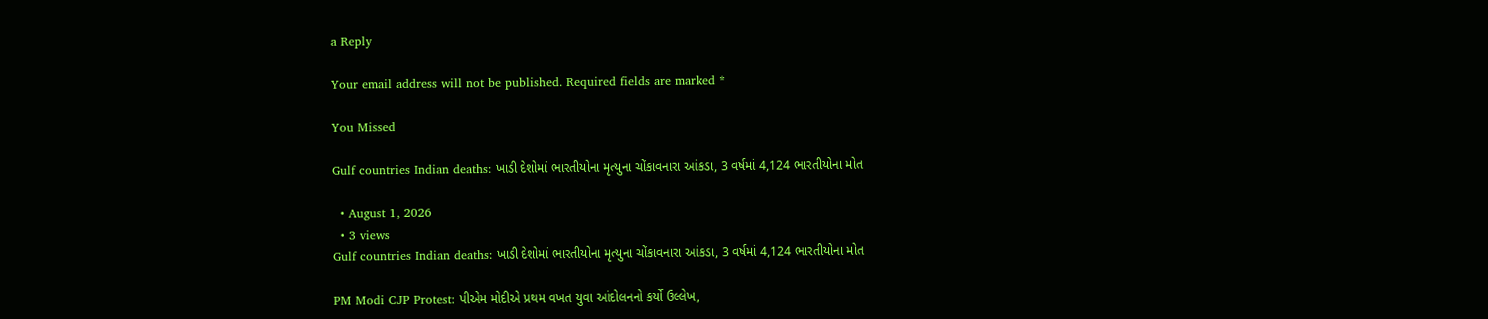a Reply

Your email address will not be published. Required fields are marked *

You Missed

Gulf countries Indian deaths: ખાડી દેશોમાં ભારતીયોના મૃત્યુના ચોંકાવનારા આંકડા, 3 વર્ષમાં 4,124 ભારતીયોના મોત

  • August 1, 2026
  • 3 views
Gulf countries Indian deaths: ખાડી દેશોમાં ભારતીયોના મૃત્યુના ચોંકાવનારા આંકડા, 3 વર્ષમાં 4,124 ભારતીયોના મોત

PM Modi CJP Protest: પીએમ મોદીએ પ્રથમ વખત યુવા આંદોલનનો કર્યો ઉલ્લેખ,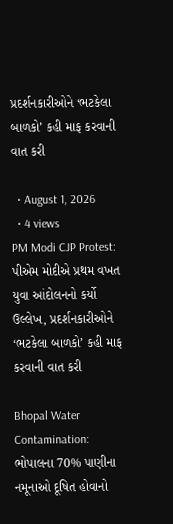પ્રદર્શનકારીઓને ‘ભટકેલા બાળકો’ કહી માફ કરવાની વાત કરી

  • August 1, 2026
  • 4 views
PM Modi CJP Protest: પીએમ મોદીએ પ્રથમ વખત યુવા આંદોલનનો કર્યો ઉલ્લેખ, પ્રદર્શનકારીઓને ‘ભટકેલા બાળકો’ કહી માફ કરવાની વાત કરી

Bhopal Water Contamination: ભોપાલના 70% પાણીના નમૂનાઓ દૂષિત હોવાનો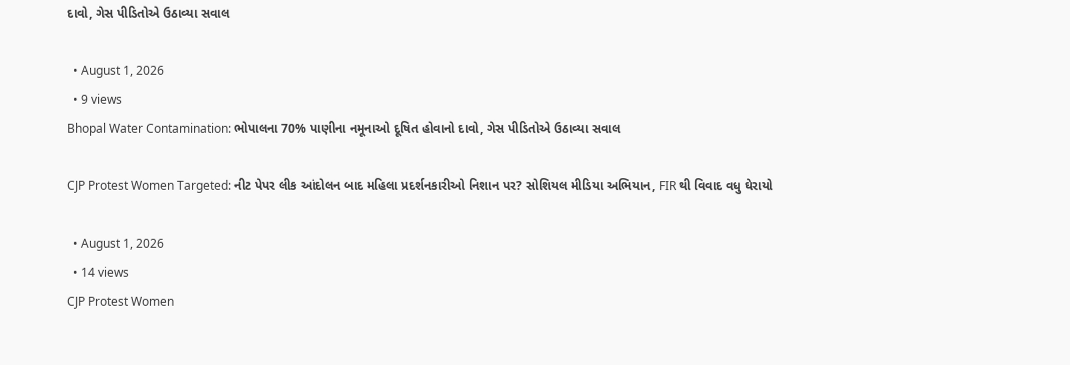દાવો, ગેસ પીડિતોએ ઉઠાવ્યા સવાલ

  • August 1, 2026
  • 9 views
Bhopal Water Contamination: ભોપાલના 70% પાણીના નમૂનાઓ દૂષિત હોવાનો દાવો, ગેસ પીડિતોએ ઉઠાવ્યા સવાલ

CJP Protest Women Targeted: નીટ પેપર લીક આંદોલન બાદ મહિલા પ્રદર્શનકારીઓ નિશાન પર? સોશિયલ મીડિયા અભિયાન, FIR થી વિવાદ વધુ ઘેરાયો

  • August 1, 2026
  • 14 views
CJP Protest Women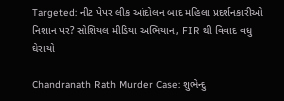Targeted: નીટ પેપર લીક આંદોલન બાદ મહિલા પ્રદર્શનકારીઓ નિશાન પર? સોશિયલ મીડિયા અભિયાન, FIR થી વિવાદ વધુ ઘેરાયો

Chandranath Rath Murder Case: શુભેન્દુ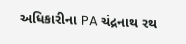અધિકારીના PA ચંદ્રનાથ રથ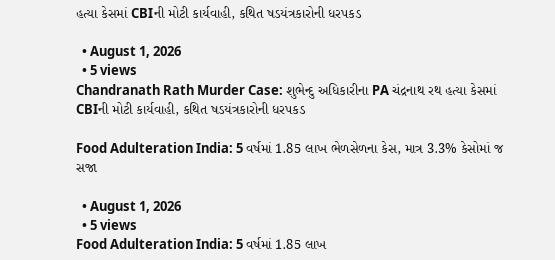હત્યા કેસમાં CBIની મોટી કાર્યવાહી, કથિત ષડયંત્રકારોની ધરપકડ

  • August 1, 2026
  • 5 views
Chandranath Rath Murder Case: શુભેન્દુ અધિકારીના PA ચંદ્રનાથ રથ હત્યા કેસમાં CBIની મોટી કાર્યવાહી, કથિત ષડયંત્રકારોની ધરપકડ

Food Adulteration India: 5 વર્ષમાં 1.85 લાખ ભેળસેળના કેસ, માત્ર 3.3% કેસોમાં જ સજા

  • August 1, 2026
  • 5 views
Food Adulteration India: 5 વર્ષમાં 1.85 લાખ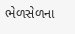ભેળસેળના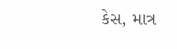કેસ, માત્ર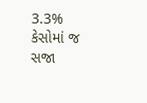3.3% કેસોમાં જ સજા